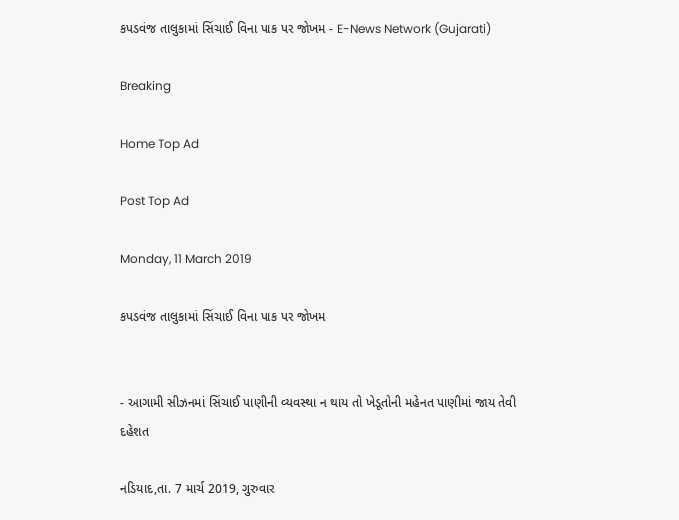કપડવંજ તાલુકામાં સિંચાઈ વિના પાક પર જોખમ - E-News Network (Gujarati)

Breaking

Home Top Ad

Post Top Ad

Monday, 11 March 2019

કપડવંજ તાલુકામાં સિંચાઈ વિના પાક પર જોખમ


- આગામી સીઝનમાં સિંચાઈ પાણીની વ્યવસ્થા ન થાય તો ખેડૂતોની મહેનત પાણીમાં જાય તેવી દહેશત

નડિયાદ,તા. 7 માર્ચ 2019, ગુરુવાર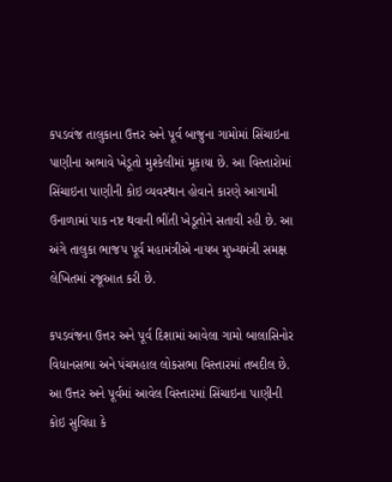કપડવંજ તાલુકાના ઉત્તર અને પૂર્વ બાજુના ગામોમાં સિંચાઇના પાણીના અભાવે ખેડૂતો મુશ્કેલીમાં મૂકાયા છે. આ વિસ્તારોમાં સિંચાઇના પાણીની કોઇ વ્યવસ્થાન હોવાને કારણે આગામી ઉનાળામાં પાક નષ્ટ થવાની ભીંતી ખેડૂતોને સતાવી રહી છે. આ અંગે તાલુકા ભાજપ પૂર્વ મહામંત્રીએ નાયબ મુખ્યમંત્રી સમક્ષ લેખિતમાં રજૂઆત કરી છે.

કપડવંજના ઉત્તર અને પૂર્વ દિશામાં આવેલા ગામો બાલાસિનોર વિધાનસભા અને પંચમહાલ લોકસભા વિસ્તારમાં તબદીલ છે. આ ઉત્તર અને પૂર્વમાં આવેલ વિસ્તારમાં સિંચાઇના પાણીની કોઇ સુવિધા કે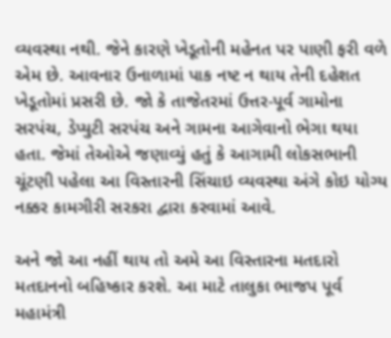વ્યવસ્થા નથી. જેને કારણે ખેડૂતોની મહેનત પર પાણી ફરી વળે એમ છે. આવનાર ઉનાળામાં પાક નષ્ટ ન થાય તેની દહેશત ખેડૂતોમાં પ્રસરી છે. જો કે તાજેતરમાં ઉત્તર-પૂર્વ ગામોના સરપંચ, ડેપ્યુટી સરપંચ અને ગામના આગેવાનો ભેગા થયા હતા. જેમાં તેઓએ જણાવ્યું હતું કે આગામી લોકસભાની ચૂંટણી પહેલા આ વિસ્તારની સિંચાઇ વ્યવસ્થા અંગે કોઇ યોગ્ય નક્કર કામગીરી સરકરા દ્વારા કરવામાં આવે.

અને જો આ નહીં થાય તો અમે આ વિસ્તારના મતદારો મતદાનનો બહિષ્કાર કરશે. આ માટે તાલુકા ભાજપ પૂર્વ મહામંત્રી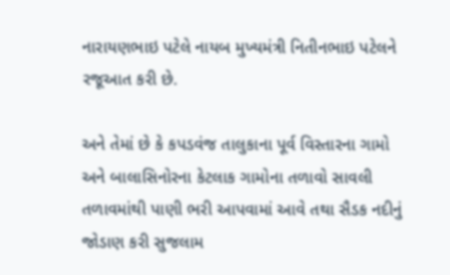નારાયણભાઇ પટેલે નાયબ મુખ્યમંત્રી નિતીનભાઇ પટેલને રજૂઆત કરી છે.

અને તેમાં છે કે કપડવંજ તાલુકાના પૂર્વ વિસ્તારના ગામો અને બાલાસિનોરના કેટલાક ગામોના તળાવો સાવલી તળાવમાંથી પાણી ભરી આપવામાં આવે તથા સૈડક નદીનું જોડાણ કરી સુજલામ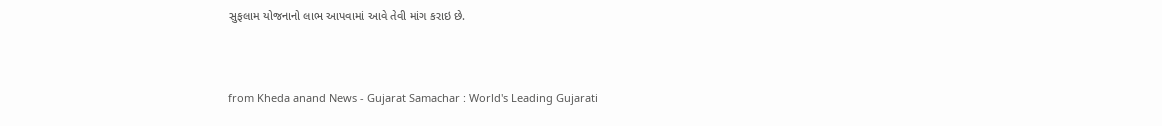સુફલામ યોજનાનો લાભ આપવામાં આવે તેવી માંગ કરાઇ છે.



from Kheda anand News - Gujarat Samachar : World's Leading Gujarati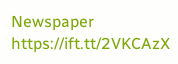Newspaper https://ift.tt/2VKCAzX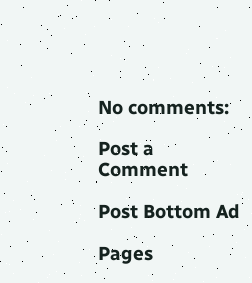No comments:

Post a Comment

Post Bottom Ad

Pages